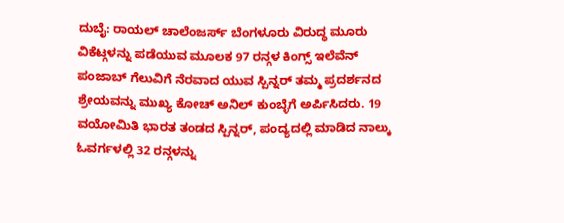ದುಬೈ: ರಾಯಲ್ ಚಾಲೆಂಜರ್ಸ್ ಬೆಂಗಳೂರು ವಿರುದ್ಧ ಮೂರು ವಿಕೆಟ್ಗಳನ್ನು ಪಡೆಯುವ ಮೂಲಕ 97 ರನ್ಗಳ ಕಿಂಗ್ಸ್ ಇಲೆವೆನ್ ಪಂಜಾಬ್ ಗೆಲುವಿಗೆ ನೆರವಾದ ಯುವ ಸ್ಪಿನ್ನರ್ ತಮ್ಮ ಪ್ರದರ್ಶನದ ಶ್ರೇಯವನ್ನು ಮುಖ್ಯ ಕೋಚ್ ಅನಿಲ್ ಕುಂಬ್ಳೆಗೆ ಅರ್ಪಿಸಿದರು. 19 ವಯೋಮಿತಿ ಭಾರತ ತಂಡದ ಸ್ಪಿನ್ನರ್, ಪಂದ್ಯದಲ್ಲಿ ಮಾಡಿದ ನಾಲ್ಕು ಓವರ್ಗಳಲ್ಲಿ 32 ರನ್ಗಳನ್ನು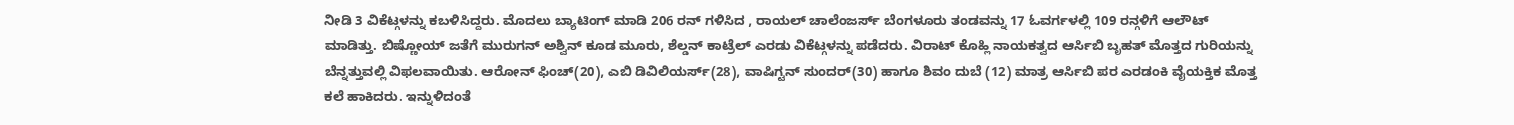ನೀಡಿ 3 ವಿಕೆಟ್ಗಳನ್ನು ಕಬಳಿಸಿದ್ದರು. ಮೊದಲು ಬ್ಯಾಟಿಂಗ್ ಮಾಡಿ 206 ರನ್ ಗಳಿಸಿದ , ರಾಯಲ್ ಚಾಲೆಂಜರ್ಸ್ ಬೆಂಗಳೂರು ತಂಡವನ್ನು 17 ಓವರ್ಗಳಲ್ಲಿ 109 ರನ್ಗಳಿಗೆ ಆಲೌಟ್ ಮಾಡಿತ್ತು. ಬಿಷ್ಣೋಯ್ ಜತೆಗೆ ಮುರುಗನ್ ಅಶ್ವಿನ್ ಕೂಡ ಮೂರು, ಶೆಲ್ಡನ್ ಕಾಟ್ರೆಲ್ ಎರಡು ವಿಕೆಟ್ಗಳನ್ನು ಪಡೆದರು. ವಿರಾಟ್ ಕೊಹ್ಲಿ ನಾಯಕತ್ವದ ಆರ್ಸಿಬಿ ಬೃಹತ್ ಮೊತ್ತದ ಗುರಿಯನ್ನು ಬೆನ್ನತ್ತುವಲ್ಲಿ ವಿಫಲವಾಯಿತು. ಆರೋನ್ ಫಿಂಚ್(20), ಎಬಿ ಡಿವಿಲಿಯರ್ಸ್(28), ವಾಷಿಗ್ಟನ್ ಸುಂದರ್(30) ಹಾಗೂ ಶಿವಂ ದುಬೆ (12) ಮಾತ್ರ ಆರ್ಸಿಬಿ ಪರ ಎರಡಂಕಿ ವೈಯಕ್ತಿಕ ಮೊತ್ತ ಕಲೆ ಹಾಕಿದರು. ಇನ್ನುಳಿದಂತೆ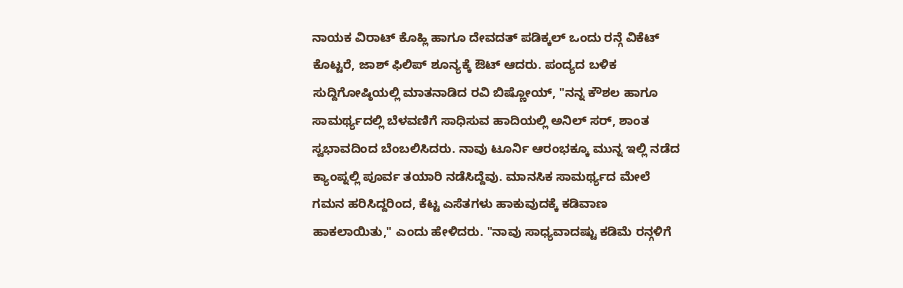ನಾಯಕ ವಿರಾಟ್ ಕೊಹ್ಲಿ ಹಾಗೂ ದೇವದತ್ ಪಡಿಕ್ಕಲ್ ಒಂದು ರನ್ಗೆ ವಿಕೆಟ್ ಕೊಟ್ಟರೆ, ಜಾಶ್ ಫಿಲಿಪ್ ಶೂನ್ಯಕ್ಕೆ ಔಟ್ ಆದರು. ಪಂದ್ಯದ ಬಳಿಕ ಸುದ್ದಿಗೋಷ್ಠಿಯಲ್ಲಿ ಮಾತನಾಡಿದ ರವಿ ಬಿಷ್ಣೋಯ್, "ನನ್ನ ಕೌಶಲ ಹಾಗೂ ಸಾಮರ್ಥ್ಯದಲ್ಲಿ ಬೆಳವಣಿಗೆ ಸಾಧಿಸುವ ಹಾದಿಯಲ್ಲಿ ಅನಿಲ್ ಸರ್, ಶಾಂತ ಸ್ವಭಾವದಿಂದ ಬೆಂಬಲಿಸಿದರು. ನಾವು ಟೂರ್ನಿ ಆರಂಭಕ್ಕೂ ಮುನ್ನ ಇಲ್ಲಿ ನಡೆದ ಕ್ಯಾಂಪ್ನಲ್ಲಿ ಪೂರ್ವ ತಯಾರಿ ನಡೆಸಿದ್ದೆವು. ಮಾನಸಿಕ ಸಾಮರ್ಥ್ಯದ ಮೇಲೆ ಗಮನ ಹರಿಸಿದ್ದರಿಂದ, ಕೆಟ್ಟ ಎಸೆತಗಳು ಹಾಕುವುದಕ್ಕೆ ಕಡಿವಾಣ ಹಾಕಲಾಯಿತು," ಎಂದು ಹೇಳಿದರು. "ನಾವು ಸಾಧ್ಯವಾದಷ್ಟು ಕಡಿಮೆ ರನ್ಗಳಿಗೆ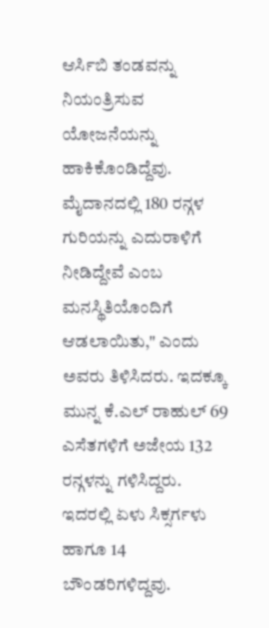ಆರ್ಸಿಬಿ ತಂಡವನ್ನು ನಿಯಂತ್ರಿಸುವ ಯೋಜನೆಯನ್ನು ಹಾಕಿಕೊಂಡಿದ್ದೆವು. ಮೈದಾನದಲ್ಲಿ 180 ರನ್ಗಳ ಗುರಿಯನ್ನು ಎದುರಾಳಿಗೆ ನೀಡಿದ್ದೇವೆ ಎಂಬ ಮನಸ್ಥಿತಿಯೊಂದಿಗೆ ಆಡಲಾಯಿತು," ಎಂದು ಅವರು ತಿಳಿಸಿದರು. ಇದಕ್ಕೂ ಮುನ್ನ ಕೆ.ಎಲ್ ರಾಹುಲ್ 69 ಎಸೆತಗಳಿಗೆ ಅಜೇಯ 132 ರನ್ಗಳನ್ನು ಗಳಿಸಿದ್ದರು. ಇದರಲ್ಲಿ ಏಳು ಸಿಕ್ಸರ್ಗಳು ಹಾಗೂ 14 ಬೌಂಡರಿಗಳಿದ್ದವು.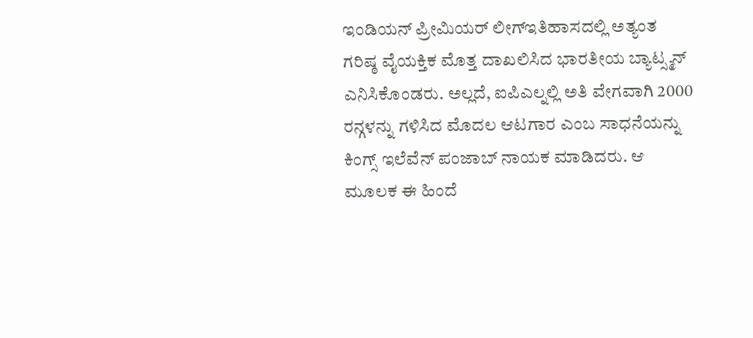ಇಂಡಿಯನ್ ಪ್ರೀಮಿಯರ್ ಲೀಗ್ಇತಿಹಾಸದಲ್ಲಿ ಅತ್ಯಂತ ಗರಿಷ್ಠ ವೈಯಕ್ತಿಕ ಮೊತ್ತ ದಾಖಲಿಸಿದ ಭಾರತೀಯ ಬ್ಯಾಟ್ಸ್ಮನ್ ಎನಿಸಿಕೊಂಡರು. ಅಲ್ಲದೆ, ಐಪಿಎಲ್ನಲ್ಲಿ ಅತಿ ವೇಗವಾಗಿ 2000 ರನ್ಗಳನ್ನು ಗಳಿಸಿದ ಮೊದಲ ಆಟಗಾರ ಎಂಬ ಸಾಧನೆಯನ್ನು ಕಿಂಗ್ಸ್ ಇಲೆವೆನ್ ಪಂಜಾಬ್ ನಾಯಕ ಮಾಡಿದರು. ಆ ಮೂಲಕ ಈ ಹಿಂದೆ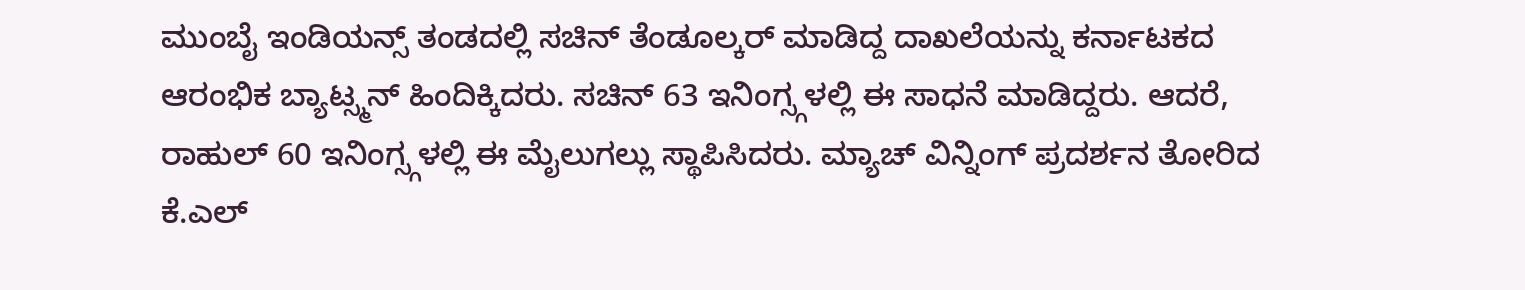ಮುಂಬೈ ಇಂಡಿಯನ್ಸ್ ತಂಡದಲ್ಲಿ ಸಚಿನ್ ತೆಂಡೂಲ್ಕರ್ ಮಾಡಿದ್ದ ದಾಖಲೆಯನ್ನು ಕರ್ನಾಟಕದ ಆರಂಭಿಕ ಬ್ಯಾಟ್ಸ್ಮನ್ ಹಿಂದಿಕ್ಕಿದರು. ಸಚಿನ್ 63 ಇನಿಂಗ್ಸ್ಗಳಲ್ಲಿ ಈ ಸಾಧನೆ ಮಾಡಿದ್ದರು. ಆದರೆ, ರಾಹುಲ್ 60 ಇನಿಂಗ್ಸ್ಗಳಲ್ಲಿ ಈ ಮೈಲುಗಲ್ಲು ಸ್ಥಾಪಿಸಿದರು. ಮ್ಯಾಚ್ ವಿನ್ನಿಂಗ್ ಪ್ರದರ್ಶನ ತೋರಿದ ಕೆ.ಎಲ್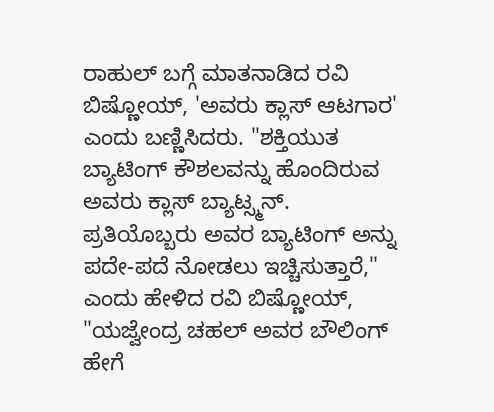ರಾಹುಲ್ ಬಗ್ಗೆ ಮಾತನಾಡಿದ ರವಿ ಬಿಷ್ಣೋಯ್, 'ಅವರು ಕ್ಲಾಸ್ ಆಟಗಾರ' ಎಂದು ಬಣ್ಣಿಸಿದರು. "ಶಕ್ತಿಯುತ ಬ್ಯಾಟಿಂಗ್ ಕೌಶಲವನ್ನು ಹೊಂದಿರುವ ಅವರು ಕ್ಲಾಸ್ ಬ್ಯಾಟ್ಸ್ಮನ್. ಪ್ರತಿಯೊಬ್ಬರು ಅವರ ಬ್ಯಾಟಿಂಗ್ ಅನ್ನು ಪದೇ-ಪದೆ ನೋಡಲು ಇಚ್ಚಿಸುತ್ತಾರೆ," ಎಂದು ಹೇಳಿದ ರವಿ ಬಿಷ್ಣೋಯ್, "ಯಜ್ವೇಂದ್ರ ಚಹಲ್ ಅವರ ಬೌಲಿಂಗ್ ಹೇಗೆ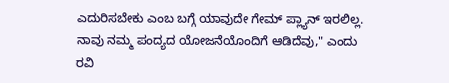ಎದುರಿಸಬೇಕು ಎಂಬ ಬಗ್ಗೆ ಯಾವುದೇ ಗೇಮ್ ಪ್ಲ್ಯಾನ್ ಇರಲಿಲ್ಲ. ನಾವು ನಮ್ಮ ಪಂದ್ಯದ ಯೋಜನೆಯೊಂದಿಗೆ ಆಡಿದೆವು," ಎಂದು ರವಿ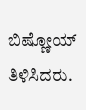ಬಿಷ್ಣೋಯ್ ತಿಳಿಸಿದರು.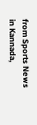from Sports News in Kannada,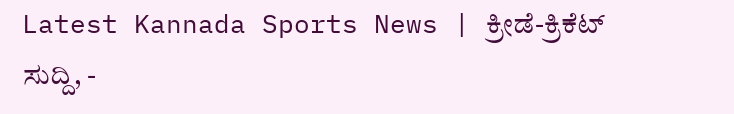Latest Kannada Sports News | ಕ್ರೀಡೆ-ಕ್ರಿಕೆಟ್ ಸುದ್ದಿ, -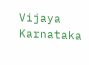Vijaya Karnataka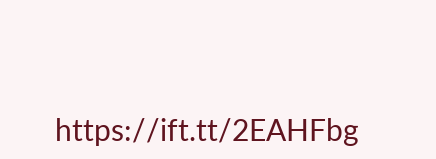https://ift.tt/2EAHFbg